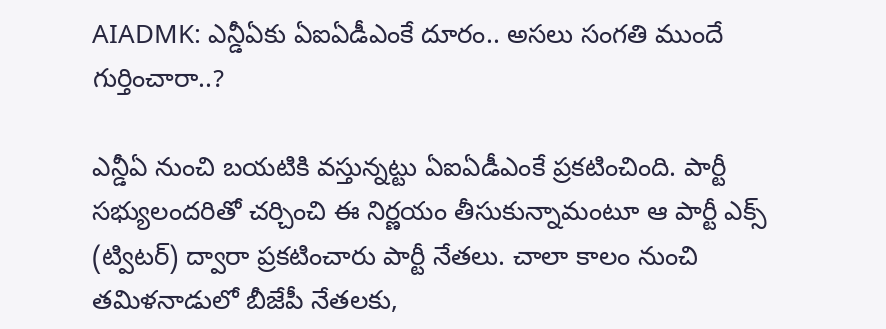AIADMK: ఎన్డీఏకు ఏఐఏడీఎంకే దూరం.. అసలు సంగతి ముందే గుర్తించారా..?

ఎన్డీఏ నుంచి బయటికి వస్తున్నట్టు ఏఐఏడీఎంకే ప్రకటించింది. పార్టీ సభ్యులందరితో చర్చించి ఈ నిర్ణయం తీసుకున్నామంటూ ఆ పార్టీ ఎక్స్ (ట్విటర్‌) ద్వారా ప్రకటించారు పార్టీ నేతలు. చాలా కాలం నుంచి తమిళనాడులో బీజేపీ నేతలకు,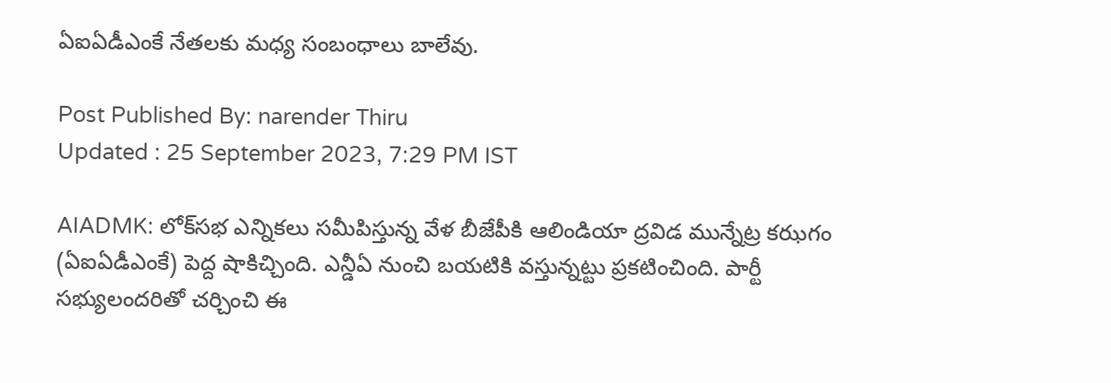ఏఐఏడీఎంకే నేతలకు మధ్య సంబంధాలు బాలేవు.

Post Published By: narender Thiru
Updated : 25 September 2023, 7:29 PM IST

AIADMK: లోక్‌సభ ఎన్నికలు సమీపిస్తున్న వేళ బీజేపీకి ఆలిండియా ద్రవిడ మున్నేట్ర కఝగం (ఏఐఏడీఎంకే) పెద్ద షాకిచ్చింది. ఎన్డీఏ నుంచి బయటికి వస్తున్నట్టు ప్రకటించింది. పార్టీ సభ్యులందరితో చర్చించి ఈ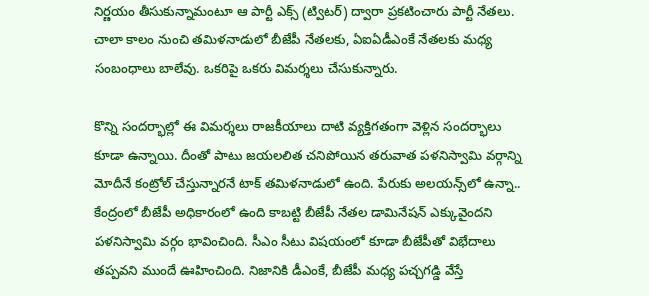నిర్ణయం తీసుకున్నామంటూ ఆ పార్టీ ఎక్స్ (ట్విటర్‌) ద్వారా ప్రకటించారు పార్టీ నేతలు. చాలా కాలం నుంచి తమిళనాడులో బీజేపీ నేతలకు, ఏఐఏడీఎంకే నేతలకు మధ్య సంబంధాలు బాలేవు. ఒకరిపై ఒకరు విమర్శలు చేసుకున్నారు.

కొన్ని సందర్భాల్లో ఈ విమర్శలు రాజకీయాలు దాటి వ్యక్తిగతంగా వెళ్లిన సందర్భాలు కూడా ఉన్నాయి. దీంతో పాటు జయలలిత చనిపోయిన తరువాత పళనిస్వామి వర్గాన్ని మోదీనే కంట్రోల్ చేస్తున్నారనే టాక్‌ తమిళనాడులో ఉంది. పేరుకు అలయన్స్‌లో ఉన్నా.. కేంద్రంలో బీజేపీ అధికారంలో ఉంది కాబట్టి బీజేపీ నేతల డామినేషన్‌ ఎక్కువైందని పళనిస్వామి వర్గం భావించింది. సీఎం సీటు విషయంలో కూడా బీజేపీతో విభేదాలు తప్పవని ముందే ఊహించింది. నిజానికి డీఎంకే, బీజేపీ మధ్య పచ్చగడ్డి వేస్తే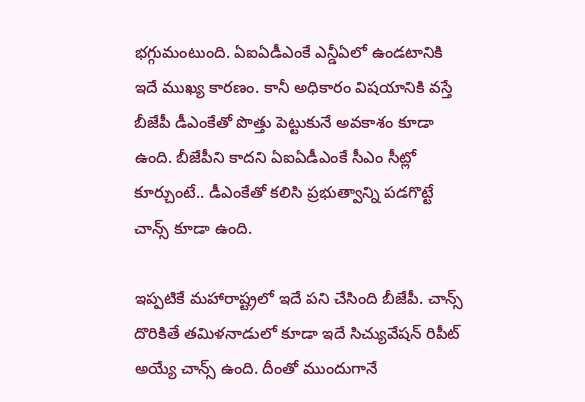భగ్గుమంటుంది. ఏఐఏడీఎంకే ఎన్డీఏలో ఉండటానికి ఇదే ముఖ్య కారణం. కానీ అధికారం విషయానికి వస్తే బీజేపీ డీఎంకేతో పొత్తు పెట్టుకునే అవకాశం కూడా ఉంది. బీజేపీని కాదని ఏఐఏడీఎంకే సీఎం సీట్లో కూర్చుంటే.. డీఎంకేతో కలిసి ప్రభుత్వాన్ని పడగొట్టే చాన్స్‌ కూడా ఉంది.

ఇప్పటికే మహారాష్ట్రలో ఇదే పని చేసింది బీజేపీ. చాన్స్‌ దొరికితే తమిళనాడులో కూడా ఇదే సిచ్యువేషన్‌ రిపీట్‌ అయ్యే చాన్స్‌ ఉంది. దీంతో ముందుగానే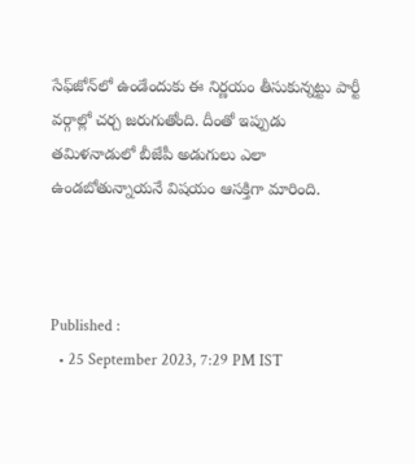సేఫ్‌జోన్‌లో ఉండేందుకు ఈ నిర్ణయం తీసుకున్నట్టు పార్టీ వర్గాల్లో చర్చ జరుగుతోంది. దీంతో ఇప్పుడు తమిళనాడులో బీజేపీ అడుగులు ఎలా ఉండబోతున్నాయనే విషయం ఆసక్తిగా మారింది.



Published :
  • 25 September 2023, 7:29 PM IST